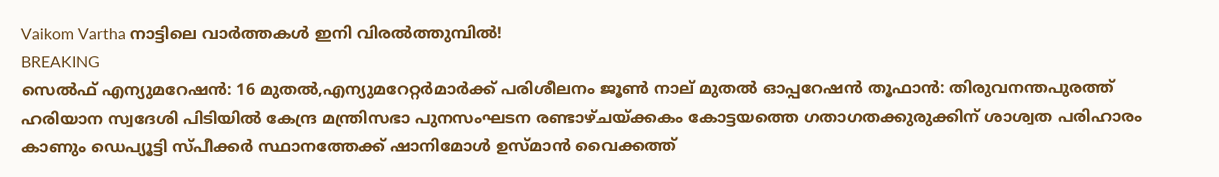Vaikom Vartha നാട്ടിലെ വാർത്തകൾ ഇനി വിരൽത്തുമ്പിൽ!
BREAKING
സെല്‍ഫ് എന്യുമറേഷന്‍: 16 മുതല്‍,എന്യുമറേറ്റര്‍മാർക്ക് പരിശീലനം ജൂൺ നാല് മുതല്‍ ഓപ്പറേഷൻ തൂഫാൻ: തിരുവനന്തപുരത്ത് ഹരിയാന സ്വദേശി പിടിയിൽ കേന്ദ്ര മന്ത്രിസഭാ പുനസംഘടന രണ്ടാഴ്‌ചയ്ക്കകം കോട്ടയത്തെ ഗതാഗതക്കുരുക്കിന് ശാശ്വത പരിഹാരം കാണും ഡെപ്യൂട്ടി സ്പീക്കർ സ്ഥാനത്തേക്ക് ഷാനിമോൾ ഉസ്‌മാൻ വൈക്കത്ത്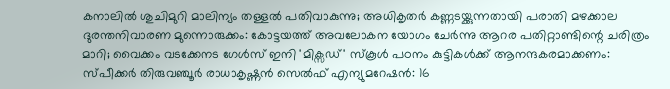കനാലിൽ ശുചിമുറി മാലിന്യം തള്ളൽ പതിവാകുന്നു; അധികൃതർ കണ്ണടയ്ക്കുന്നതായി പരാതി മഴക്കാല ദുരന്തനിവാരണ മുന്നൊരുക്കം: കോട്ടയത്ത് അവലോകന യോഗം ചേർന്നു ആറര പതിറ്റാണ്ടിന്റെ ചരിത്രം മാറി; വൈക്കം വടക്കേനട ഗേൾസ് ഇനി 'മിക്സഡ്' സ്കൂൾ പഠനം കുട്ടികള്‍ക്ക് ആനന്ദകരമാക്കണം: സ്പീക്കര്‍ തിരുവഞ്ചൂര്‍ രാധാകൃഷ്ണന്‍ സെല്‍ഫ് എന്യുമറേഷന്‍: 16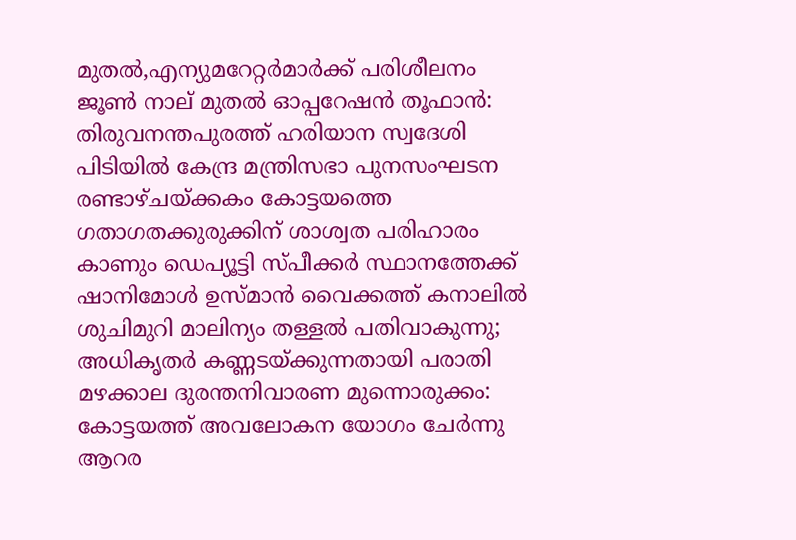മുതല്‍,എന്യുമറേറ്റര്‍മാർക്ക് പരിശീലനം ജൂൺ നാല് മുതല്‍ ഓപ്പറേഷൻ തൂഫാൻ: തിരുവനന്തപുരത്ത് ഹരിയാന സ്വദേശി പിടിയിൽ കേന്ദ്ര മന്ത്രിസഭാ പുനസംഘടന രണ്ടാഴ്‌ചയ്ക്കകം കോട്ടയത്തെ ഗതാഗതക്കുരുക്കിന് ശാശ്വത പരിഹാരം കാണും ഡെപ്യൂട്ടി സ്പീക്കർ സ്ഥാനത്തേക്ക് ഷാനിമോൾ ഉസ്‌മാൻ വൈക്കത്ത് കനാലിൽ ശുചിമുറി മാലിന്യം തള്ളൽ പതിവാകുന്നു; അധികൃതർ കണ്ണടയ്ക്കുന്നതായി പരാതി മഴക്കാല ദുരന്തനിവാരണ മുന്നൊരുക്കം: കോട്ടയത്ത് അവലോകന യോഗം ചേർന്നു ആറര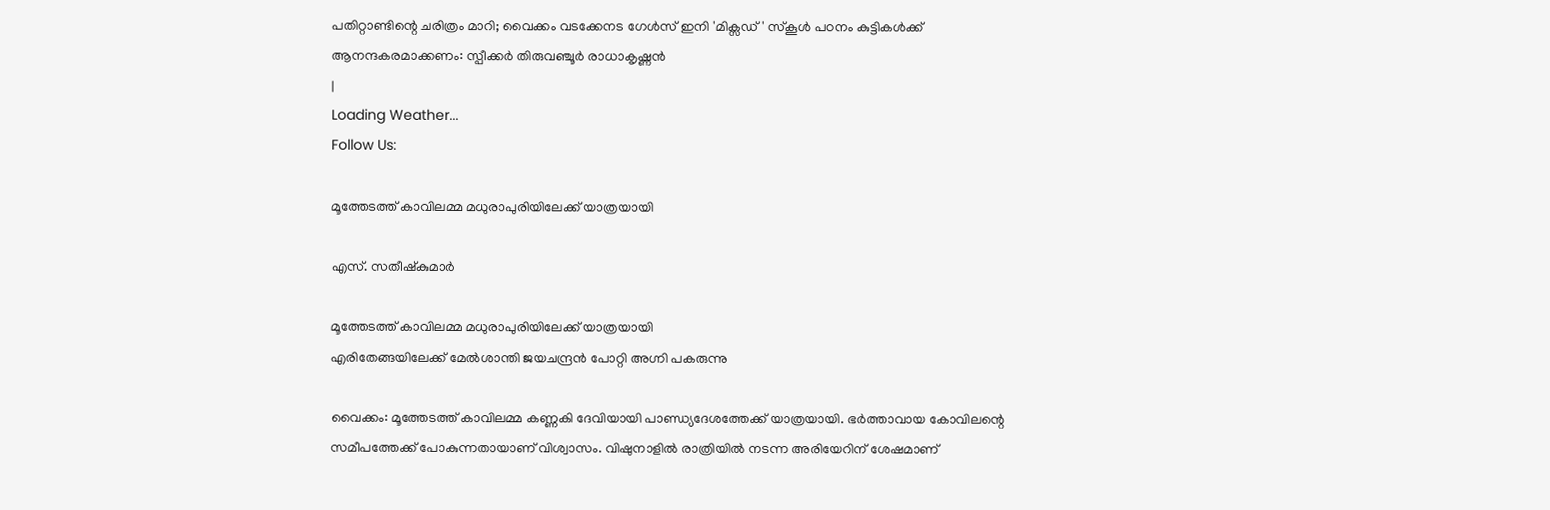പതിറ്റാണ്ടിന്റെ ചരിത്രം മാറി; വൈക്കം വടക്കേനട ഗേൾസ് ഇനി 'മിക്സഡ്' സ്കൂൾ പഠനം കുട്ടികള്‍ക്ക് ആനന്ദകരമാക്കണം: സ്പീക്കര്‍ തിരുവഞ്ചൂര്‍ രാധാകൃഷ്ണന്‍
|
Loading Weather...
Follow Us:

മൂത്തേടത്ത് കാവിലമ്മ മധുരാപുരിയിലേക്ക് യാത്രയായി

എസ്. സതീഷ്കുമാർ

മൂത്തേടത്ത് കാവിലമ്മ മധുരാപുരിയിലേക്ക് യാത്രയായി
എരിതേങ്ങയിലേക്ക് മേൽശാന്തി ജയചന്ദ്രൻ പോറ്റി അഗ്നി പകരുന്നു

വൈക്കം: മൂത്തേടത്ത് കാവിലമ്മ കണ്ണകി ദേവിയായി പാണ്ഡ്യദേശത്തേക്ക് യാത്രയായി. ഭർത്താവായ കോവിലന്റെ സമീപത്തേക്ക് പോകുന്നതായാണ് വിശ്വാസം. വിഷുനാളിൽ രാത്രിയിൽ നടന്ന അരിയേറിന് ശേഷമാണ്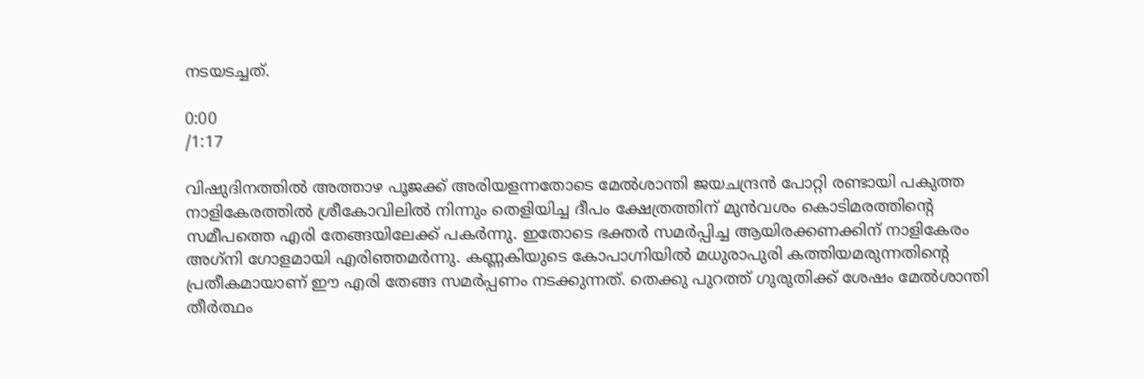നടയടച്ചത്.

0:00
/1:17

വിഷുദിനത്തിൽ അത്താഴ പൂജക്ക് അരിയളന്നതോടെ മേൽശാന്തി ജയചന്ദ്രൻ പോറ്റി രണ്ടായി പകുത്ത നാളികേരത്തിൽ ശ്രീകോവിലിൽ നിന്നും തെളിയിച്ച ദീപം ക്ഷേത്രത്തിന് മുൻവശം കൊടിമരത്തിന്റെ സമീപത്തെ എരി തേങ്ങയിലേക്ക് പകർന്നു. ഇതോടെ ഭക്തർ സമർപ്പിച്ച ആയിരക്കണക്കിന് നാളികേരം അഗ്‌നി ഗോളമായി എരിഞ്ഞമർന്നു. കണ്ണകിയുടെ കോപാഗ്നിയിൽ മധുരാപുരി കത്തിയമരുന്നതിന്റെ പ്രതീകമായാണ് ഈ എരി തേങ്ങ സമർപ്പണം നടക്കുന്നത്. തെക്കു പുറത്ത് ഗുരുതിക്ക് ശേഷം മേൽശാന്തി തീർത്ഥം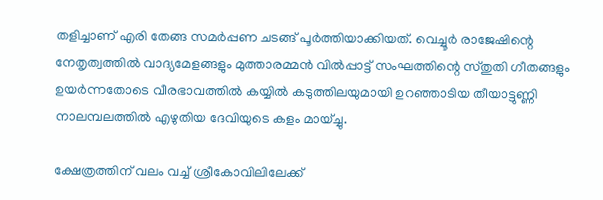തളിച്ചാണ് എരി തേങ്ങ സമർപ്പണ ചടങ്ങ് പൂർത്തിയാക്കിയത്. വെച്ചൂർ രാജേഷിന്റെ നേതൃത്വത്തിൽ വാദ്യമേളങ്ങളും മുത്താരമ്മൻ വിൽപ്പാട്ട് സംഘത്തിന്റെ സ്തുതി ഗീതങ്ങളും ഉയർന്നതോടെ വീരഭാവത്തിൽ കയ്യിൽ കടുത്തിലയുമായി ഉറഞ്ഞാടിയ തീയാട്ടുണ്ണി നാലമ്പലത്തിൽ എഴുതിയ ദേവിയുടെ കളം മായ്ച്ചു.

ക്ഷേത്രത്തിന് വലം വച്ച് ശ്രീകോവിലിലേക്ക്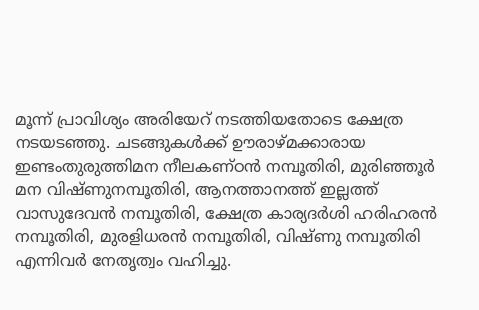മൂന്ന് പ്രാവിശ്യം അരിയേറ് നടത്തിയതോടെ ക്ഷേത്ര നടയടഞ്ഞു. ചടങ്ങുകൾക്ക് ഊരാഴ്മക്കാരായ ഇണ്ടംതുരുത്തിമന നീലകണ്ഠൻ നമ്പൂതിരി, മുരിഞ്ഞൂർ മന വിഷ്ണുനമ്പൂതിരി, ആനത്താനത്ത് ഇല്ലത്ത് വാസുദേവൻ നമ്പൂതിരി, ക്ഷേത്ര കാര്യദർശി ഹരിഹരൻ നമ്പൂതിരി, മുരളിധരൻ നമ്പൂതിരി, വിഷ്ണു നമ്പൂതിരി എന്നിവർ നേതൃത്വം വഹിച്ചു.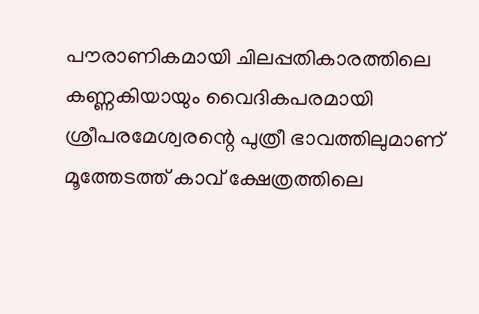പൗരാണികമായി ചിലപ്പതികാരത്തിലെ കണ്ണകിയായും വൈദികപരമായി ശ്രീപരമേശ്വരന്റെ പുത്രീ ഭാവത്തിലുമാണ് മൂത്തേടത്ത് കാവ് ക്ഷേത്രത്തിലെ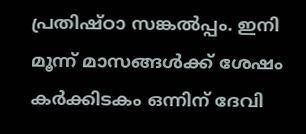പ്രതിഷ്ഠാ സങ്കൽപ്പം. ഇനി മൂന്ന് മാസങ്ങൾക്ക് ശേഷം കർക്കിടകം ഒന്നിന് ദേവി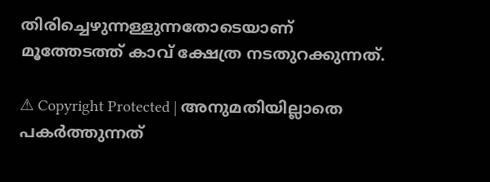തിരിച്ചെഴുന്നള്ളുന്നതോടെയാണ് മൂത്തേടത്ത് കാവ് ക്ഷേത്ര നടതുറക്കുന്നത്.

⚠ Copyright Protected | അനുമതിയില്ലാതെ പകർത്തുന്നത്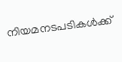നിയമനടപടികൾക്ക്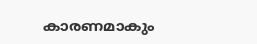കാരണമാകും